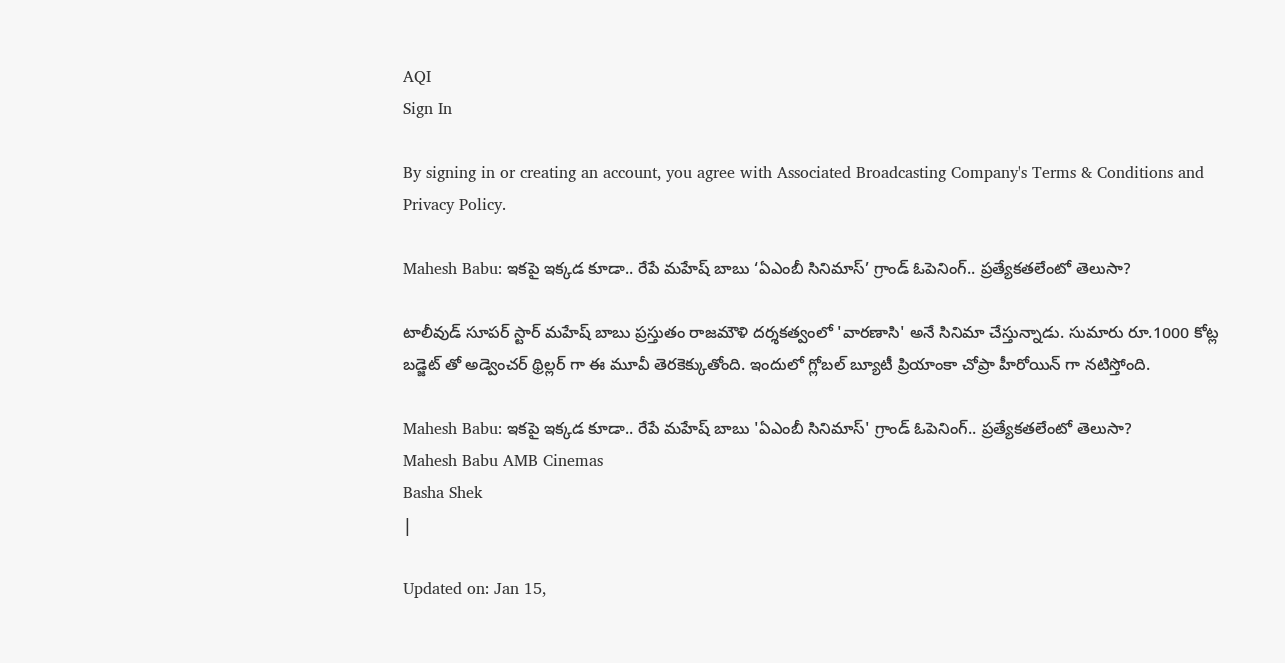AQI
Sign In

By signing in or creating an account, you agree with Associated Broadcasting Company's Terms & Conditions and Privacy Policy.

Mahesh Babu: ఇకపై ఇక్కడ కూడా.. రేపే మహేష్ బాబు ‘ఏఎంబీ సినిమాస్’ గ్రాండ్ ఓపెనింగ్.. ప్రత్యేకతలేంటో తెలుసా?

టాలీవుడ్ సూపర్ స్టార్ మహేష్ బాబు ప్రస్తుతం రాజమౌళి దర్శకత్వంలో 'వారణాసి' అనే సినిమా చేస్తున్నాడు. సుమారు రూ.1000 కోట్ల బడ్జెట్ తో అడ్వెంచర్ థ్రిల్లర్ గా ఈ మూవీ తెరకెక్కుతోంది. ఇందులో గ్లోబల్ బ్యూటీ ప్రియాంకా చోప్రా హీరోయిన్ గా నటిస్తోంది.

Mahesh Babu: ఇకపై ఇక్కడ కూడా.. రేపే మహేష్ బాబు 'ఏఎంబీ సినిమాస్' గ్రాండ్ ఓపెనింగ్.. ప్రత్యేకతలేంటో తెలుసా?
Mahesh Babu AMB Cinemas
Basha Shek
|

Updated on: Jan 15,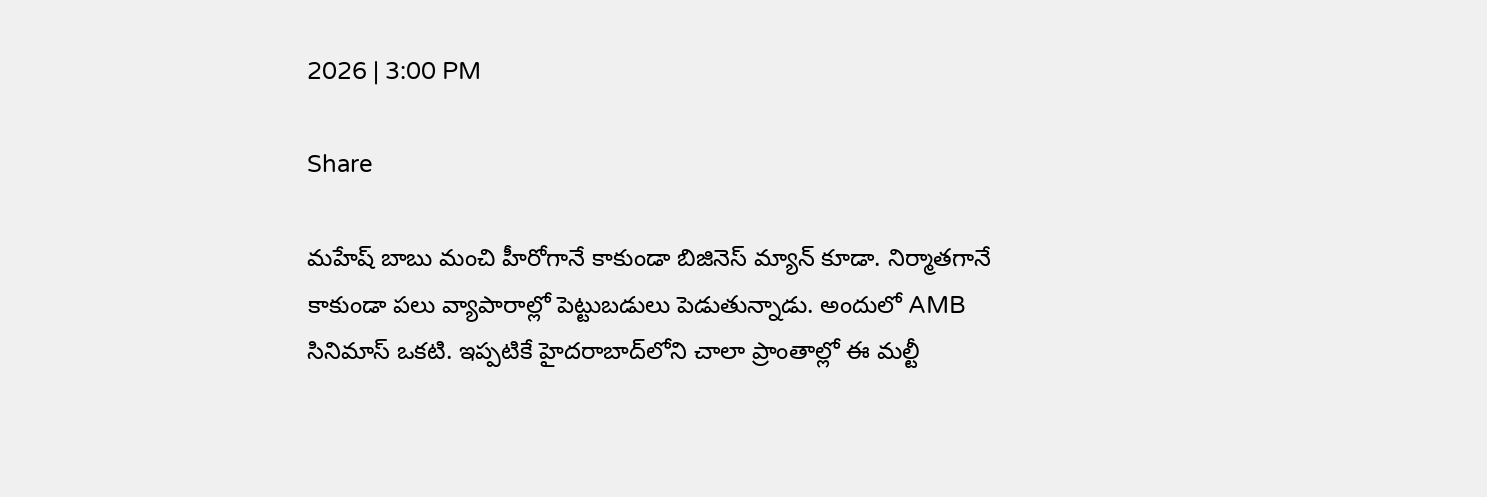2026 | 3:00 PM

Share

మహేష్ బాబు మంచి హీరోగానే కాకుండా బిజినెస్ మ్యాన్ కూడా. నిర్మాతగానే కాకుండా పలు వ్యాపారాల్లో పెట్టుబడులు పెడుతున్నాడు. అందులో AMB సినిమాస్ ఒకటి. ఇప్పటికే హైదరాబాద్‌లోని చాలా ప్రాంతాల్లో ఈ మల్టీ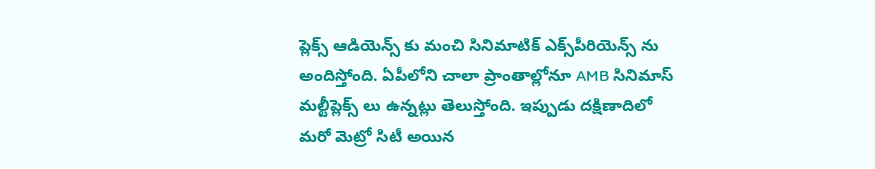ప్లెక్స్ ఆడియెన్స్ కు మంచి సినిమాటిక్ ఎక్స్‌పీరియెన్స్ ను అందిస్తోంది. ఏపీలోని చాలా ప్రాంతాల్లోనూ AMB సినిమాస్ మల్టీప్లెక్స్ లు ఉన్నట్లు తెలుస్తోంది. ఇప్పుడు దక్షిణాదిలో మరో మెట్రో సిటీ అయిన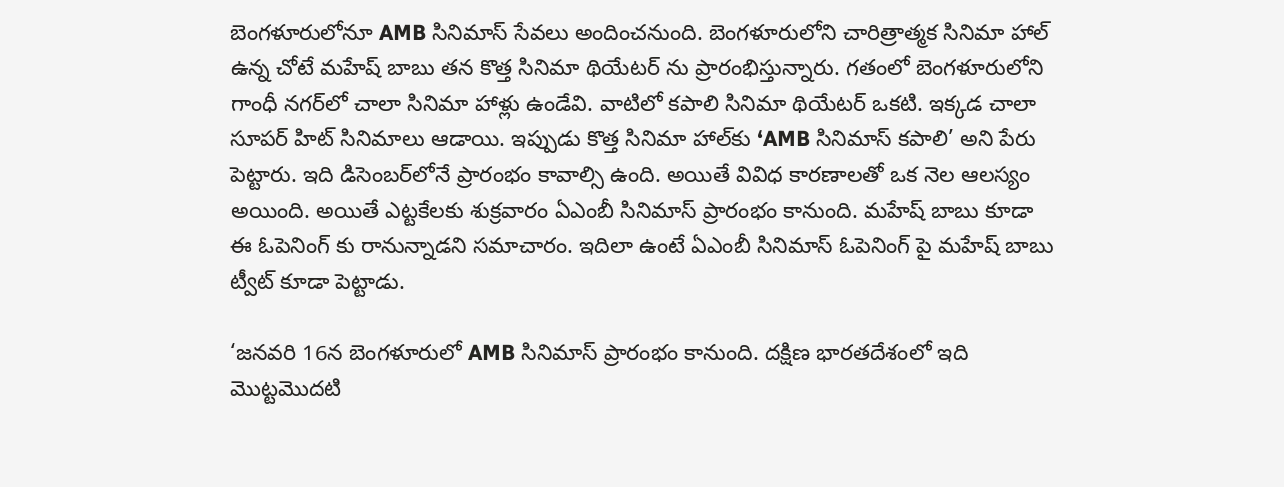బెంగళూరులోనూ AMB సినిమాస్ సేవలు అందించనుంది. బెంగళూరులోని చారిత్రాత్మక సినిమా హాల్ ఉన్న చోటే మహేష్ బాబు తన కొత్త సినిమా థియేటర్ ను ప్రారంభిస్తున్నారు. గతంలో బెంగళూరులోని గాంధీ నగర్‌లో చాలా సినిమా హాళ్లు ఉండేవి. వాటిలో కపాలి సినిమా థియేటర్ ఒకటి. ఇక్కడ చాలా సూపర్ హిట్ సినిమాలు ఆడాయి. ఇప్పుడు కొత్త సినిమా హాల్‌కు ‘AMB సినిమాస్ కపాలి’ అని పేరు పెట్టారు. ఇది డిసెంబర్‌లోనే ప్రారంభం కావాల్సి ఉంది. అయితే వివిధ కారణాలతో ఒక నెల ఆలస్యం అయింది. అయితే ఎట్టకేలకు శుక్రవారం ఏఎంబీ సినిమాస్ ప్రారంభం కానుంది. మహేష్ బాబు కూడా ఈ ఓపెనింగ్ కు రానున్నాడని సమాచారం. ఇదిలా ఉంటే ఏఎంబీ సినిమాస్ ఓపెనింగ్ పై మహేష్ బాబు ట్వీట్ కూడా పెట్టాడు.

‘జనవరి 16న బెంగళూరులో AMB సినిమాస్ ప్రారంభం కానుంది. దక్షిణ భారతదేశంలో ఇది మొట్టమొదటి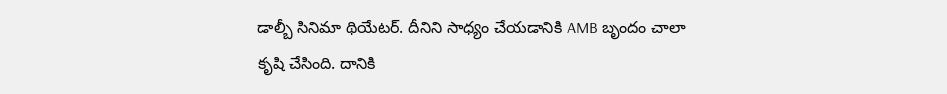డాల్బీ సినిమా థియేటర్. దీనిని సాధ్యం చేయడానికి AMB బృందం చాలా కృషి చేసింది. దానికి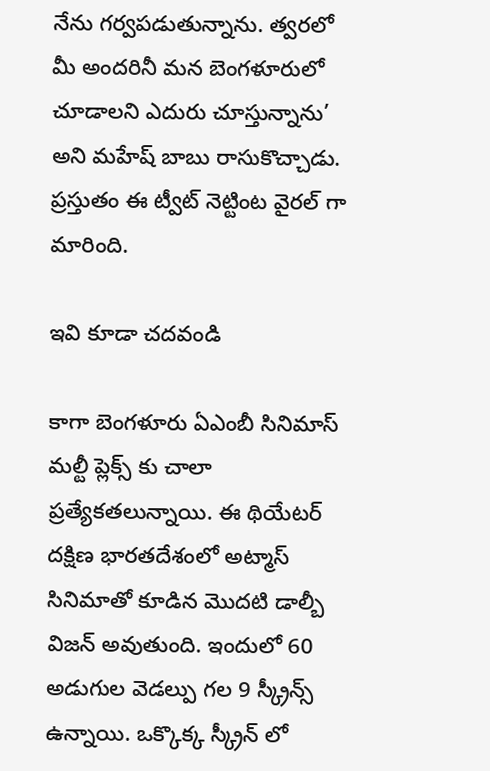నేను గర్వపడుతున్నాను. త్వరలో మీ అందరినీ మన బెంగళూరులో చూడాలని ఎదురు చూస్తున్నాను’ అని మహేష్ బాబు రాసుకొచ్చాడు. ప్రస్తుతం ఈ ట్వీట్ నెట్టింట వైరల్ గా మారింది.

ఇవి కూడా చదవండి

కాగా బెంగళూరు ఏఎంబీ సినిమాస్ మల్టీ ప్లెక్స్ కు చాలా ప్రత్యేకతలున్నాయి. ఈ థియేటర్ దక్షిణ భారతదేశంలో అట్మాస్ సినిమాతో కూడిన మొదటి డాల్బీ విజన్ అవుతుంది. ఇందులో 60 అడుగుల వెడల్పు గల 9 స్క్రీన్స్ ఉన్నాయి. ఒక్కొక్క స్క్రీన్ లో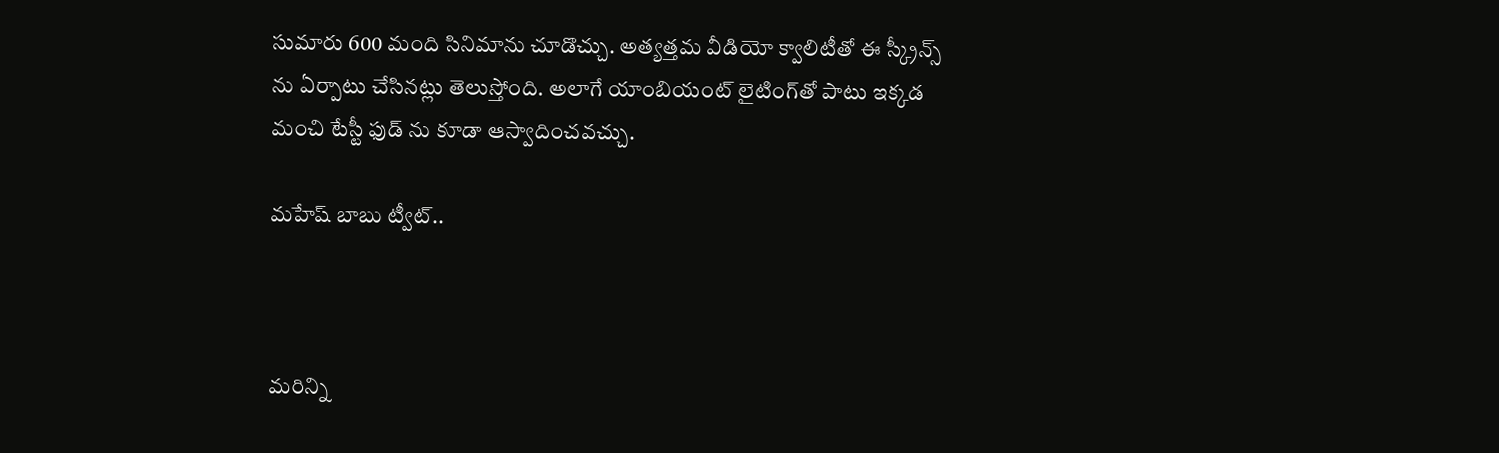సుమారు 600 మంది సినిమాను చూడొచ్చు. అత్యత్తమ వీడియో క్వాలిటీతో ఈ స్క్రీన్స్ ను ఏర్పాటు చేసినట్లు తెలుస్తోంది. అలాగే యాంబియంట్ లైటింగ్‌తో పాటు ఇక్కడ మంచి టేస్టీ ఫుడ్ ను కూడా ఆస్వాదించవచ్చు.

మహేష్ బాబు ట్వీట్..



మరిన్ని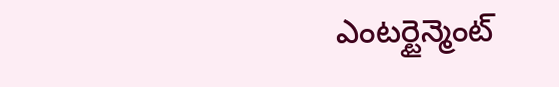ఎంటర్టైన్మెంట్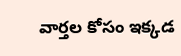వార్తల కోసం ఇక్కడ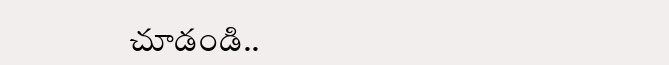చూడండి..